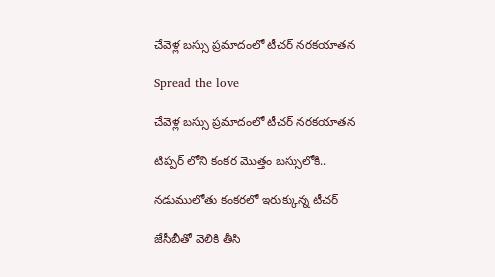చేవెళ్ల బస్సు ప్రమాదంలో టీచర్ నరకయాతన

Spread the love

చేవెళ్ల బస్సు ప్రమాదంలో టీచర్ నరకయాతన

టిప్పర్ లోని కంకర మొత్తం బస్సులోకి..

నడుములోతు కంకరలో ఇరుక్కున్న టీచర్

జేసీబీతో వెలికి తీసి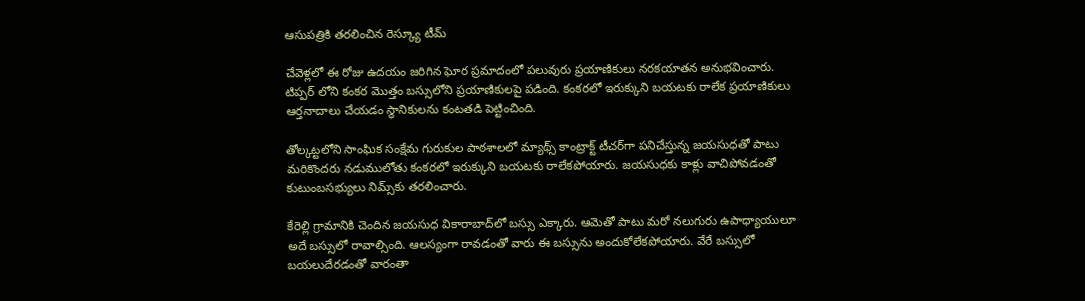ఆసుపత్రికి తరలించిన రెస్క్యూ టీమ్

చేవెళ్లలో ఈ రోజు ఉదయం జరిగిన ఘోర ప్రమాదంలో పలువురు ప్రయాణికులు నరకయాతన అనుభవించారు. టిప్పర్ లోని కంకర మొత్తం బస్సులోని ప్రయాణికులపై పడింది. కంకరలో ఇరుక్కుని బయటకు రాలేక ప్రయాణికులు ఆర్తనాదాలు చేయడం స్థానికులను కంటతడి పెట్టించింది.

తోల్కట్టలోని సాంఘిక సంక్షేమ గురుకుల పాఠశాలలో మ్యాథ్స్‌ కాంట్రాక్ట్‌ టీచర్‌గా పనిచేస్తున్న జయసుధతో పాటు మరికొందరు నడుములోతు కంకరలో ఇరుక్కుని బయటకు రాలేకపోయారు. జయసుధకు కాళ్లు వాచిపోవడంతో కుటుంబసభ్యులు నిమ్స్‌కు తరలించారు.

కేరెల్లి గ్రామానికి చెందిన జయసుధ వికారాబాద్‌లో బస్సు ఎక్కారు. ఆమెతో పాటు మరో నలుగురు ఉపాధ్యాయులూ అదే బస్సులో రావాల్సింది. ఆలస్యంగా రావడంతో వారు ఈ బస్సును అందుకోలేకపోయారు. వేరే బస్సులో బయలుదేరడంతో వారంతా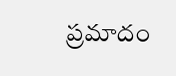ప్రమాదం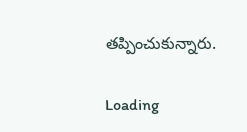తప్పించుకున్నారు.

Loading